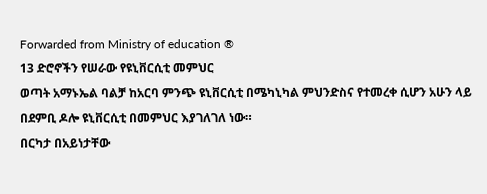Forwarded from Ministry of education ®
13 ድሮኖችን የሠራው የዩኒቨርሲቲ መምህር
ወጣት አማኑኤል ባልቻ ከአርባ ምንጭ ዩኒቨርሲቲ በሜካኒካል ምህንድስና የተመረቀ ሲሆን አሁን ላይ በደምቢ ዶሎ ዩኒቨርሲቲ በመምህር እያገለገለ ነው።
በርካታ በአይነታቸው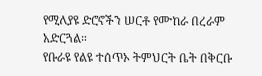የሚለያዩ ድሮኖችን ሠርቶ የሙከራ በረራም አድርጓል።
የቡራዩ የልዩ ተሰጥኦ ትምህርት ቤት በቅርቡ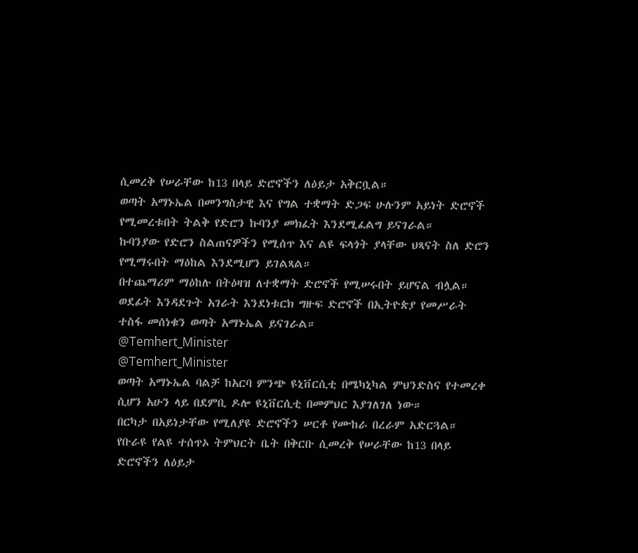ሲመረቅ የሠራቸው ከ13 በላይ ድሮኖችን ለዕይታ አቅርቧል።
ወጣት አማኑኤል በመንግስታዊ እና የግል ተቋማት ድጋፍ ሁሉንም አይነት ድሮኖች የሚመረቱበት ትልቅ የድሮን ኩባንያ መክፈት እንደሚፈልግ ይናገራል።
ኩባንያው የድሮን ስልጠናዎችን የሚሰጥ እና ልዩ ፍላጎት ያላቸው ህጻናት ስለ ድሮን የሚማሩበት ማዕከል እንደሚሆን ይገልጻል።
በተጨማሪም ማዕከሉ በትዕዛዝ ለተቋማት ድሮኖች የሚሠሩበት ይሆናል ብሏል።
ወደፊት እንዳደጉት አገራት እንደነቱርክ ግዙፍ ድሮኖች በኢትዮጵያ የመሥራት ተስፋ መሰነቁን ወጣት አማኑኤል ይናገራል።
@Temhert_Minister
@Temhert_Minister
ወጣት አማኑኤል ባልቻ ከአርባ ምንጭ ዩኒቨርሲቲ በሜካኒካል ምህንድስና የተመረቀ ሲሆን አሁን ላይ በደምቢ ዶሎ ዩኒቨርሲቲ በመምህር እያገለገለ ነው።
በርካታ በአይነታቸው የሚለያዩ ድሮኖችን ሠርቶ የሙከራ በረራም አድርጓል።
የቡራዩ የልዩ ተሰጥኦ ትምህርት ቤት በቅርቡ ሲመረቅ የሠራቸው ከ13 በላይ ድሮኖችን ለዕይታ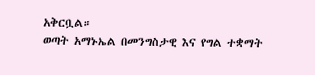አቅርቧል።
ወጣት አማኑኤል በመንግስታዊ እና የግል ተቋማት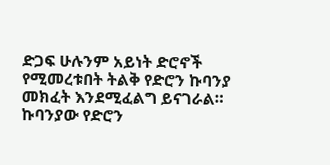ድጋፍ ሁሉንም አይነት ድሮኖች የሚመረቱበት ትልቅ የድሮን ኩባንያ መክፈት እንደሚፈልግ ይናገራል።
ኩባንያው የድሮን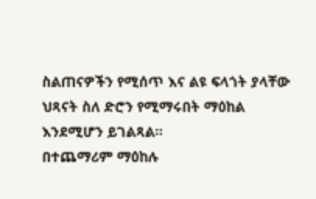ስልጠናዎችን የሚሰጥ እና ልዩ ፍላጎት ያላቸው ህጻናት ስለ ድሮን የሚማሩበት ማዕከል እንደሚሆን ይገልጻል።
በተጨማሪም ማዕከሉ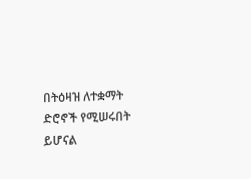በትዕዛዝ ለተቋማት ድሮኖች የሚሠሩበት ይሆናል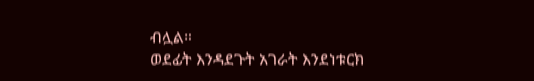ብሏል።
ወደፊት እንዳደጉት አገራት እንደነቱርክ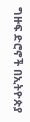ግዙፍ ድሮኖች በኢትዮጵያ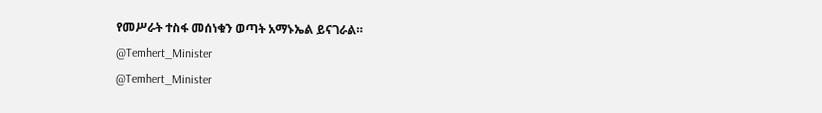የመሥራት ተስፋ መሰነቁን ወጣት አማኑኤል ይናገራል።
@Temhert_Minister
@Temhert_Minister